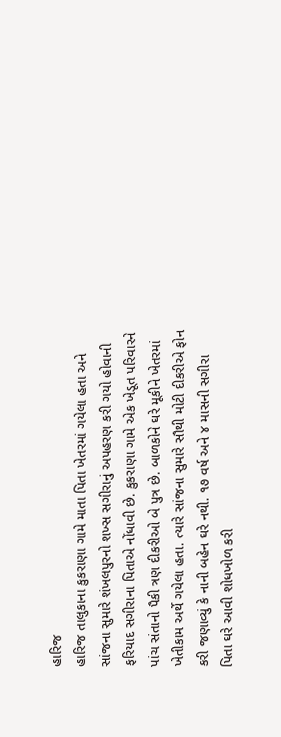હારિજ
હારિજ તાલુકાના કુકરાણા ગામે માતા પિતા ખેતરમાં ગયેલા હતા અને સાંજના સુમારે શંખલપુરનો શખ્સ સગીરાનું અપહરણ કરી ગયો હોવાની ફરિયાદ સગીરાના પિતાએ નોંધાવી છે. કુકરાણા ગામે એક ખેડૂત પરિવારને પાંચ સંતાનો પૈકી ત્રણ દીકરીઓ બે પુત્ર છે. બાળકોને ઘરે મૂકીને ખેતરમાં ખેતીકામ અર્થે ગયેલા હતા. ત્યારે સાંજના સુમારે સૌથી મોટી દીકરીએ ફોન કરી જણાવ્યું કે નાની બહેન ઘરે નથી. ૧૭ વર્ષ અને ૪ માસની સગીરા પિતા ઘરે આવી શોધખોળ કરી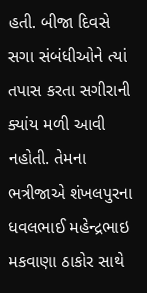હતી. બીજા દિવસે સગા સંબંધીઓને ત્યાં તપાસ કરતા સગીરાની ક્યાંય મળી આવી નહોતી. તેમના ભત્રીજાએ શંખલપુરના ધવલભાઈ મહેન્દ્રભાઇ મકવાણા ઠાકોર સાથે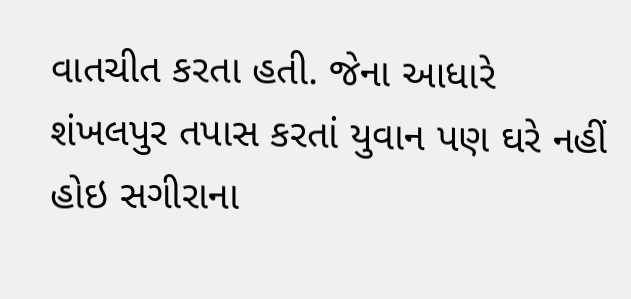વાતચીત કરતા હતી. જેના આધારે શંખલપુર તપાસ કરતાં યુવાન પણ ઘરે નહીં હોઇ સગીરાના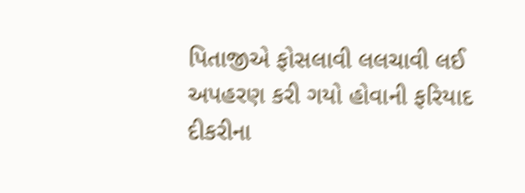પિતાજીએ ફોસલાવી લલચાવી લઈ અપહરણ કરી ગયો હોવાની ફરિયાદ દીકરીના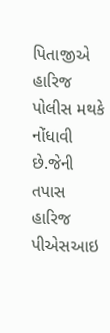પિતાજીએ હારિજ પોલીસ મથકે નોંધાવી છે.જેની તપાસ હારિજ પીએસઆઇ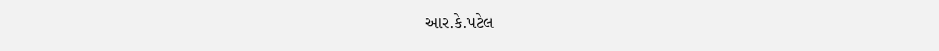આર.કે.પટેલ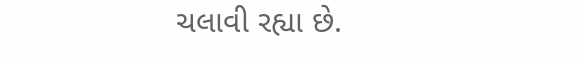ચલાવી રહ્યા છે.